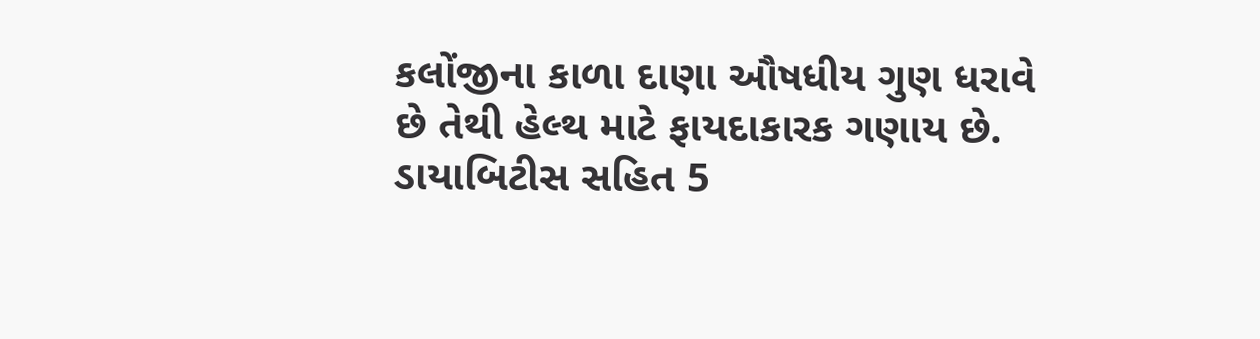કલોંજીના કાળા દાણા ઔષધીય ગુણ ધરાવે છે તેથી હેલ્થ માટે ફાયદાકારક ગણાય છે. ડાયાબિટીસ સહિત 5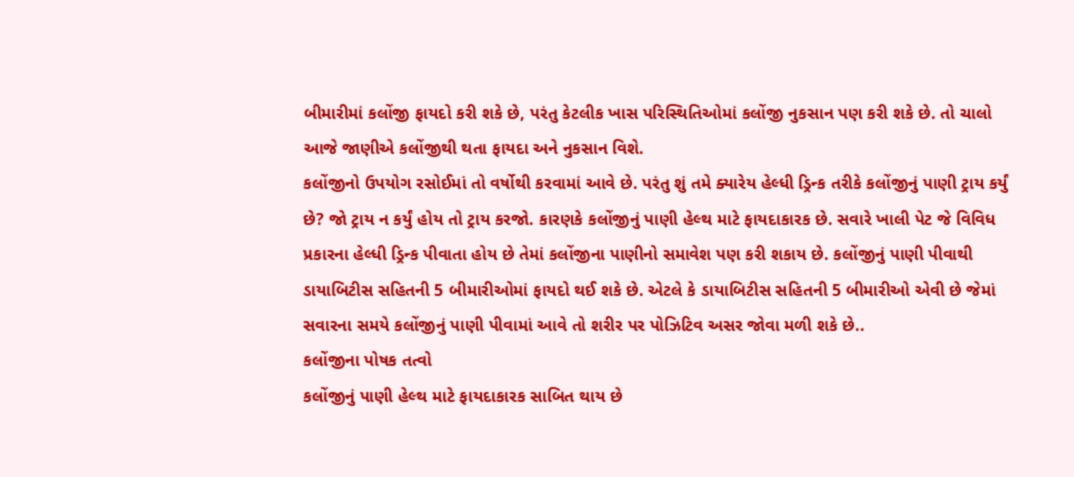બીમારીમાં કલોંજી ફાયદો કરી શકે છે, પરંતુ કેટલીક ખાસ પરિસ્થિતિઓમાં કલોંજી નુકસાન પણ કરી શકે છે. તો ચાલો આજે જાણીએ કલોંજીથી થતા ફાયદા અને નુકસાન વિશે.
કલોંજીનો ઉપયોગ રસોઈમાં તો વર્ષોથી કરવામાં આવે છે. પરંતુ શું તમે ક્યારેય હેલ્ધી ડ્રિન્ક તરીકે કલોંજીનું પાણી ટ્રાય કર્યું છે? જો ટ્રાય ન કર્યું હોય તો ટ્રાય કરજો. કારણકે કલોંજીનું પાણી હેલ્થ માટે ફાયદાકારક છે. સવારે ખાલી પેટ જે વિવિધ પ્રકારના હેલ્ધી ડ્રિન્ક પીવાતા હોય છે તેમાં કલોંજીના પાણીનો સમાવેશ પણ કરી શકાય છે. કલોંજીનું પાણી પીવાથી ડાયાબિટીસ સહિતની 5 બીમારીઓમાં ફાયદો થઈ શકે છે. એટલે કે ડાયાબિટીસ સહિતની 5 બીમારીઓ એવી છે જેમાં સવારના સમયે કલોંજીનું પાણી પીવામાં આવે તો શરીર પર પોઝિટિવ અસર જોવા મળી શકે છે..
કલોંજીના પોષક તત્વો
કલોંજીનું પાણી હેલ્થ માટે ફાયદાકારક સાબિત થાય છે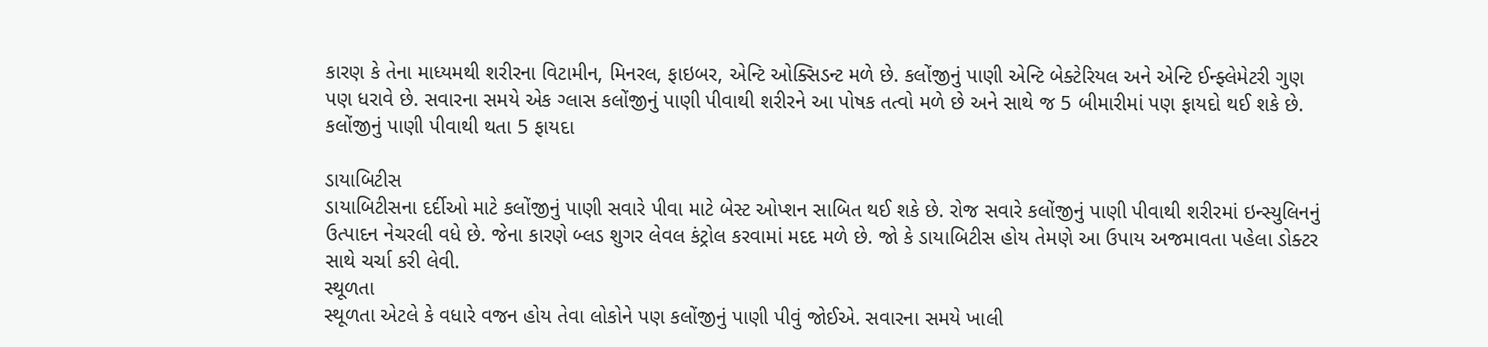કારણ કે તેના માધ્યમથી શરીરના વિટામીન, મિનરલ, ફાઇબર, એન્ટિ ઓક્સિડન્ટ મળે છે. કલોંજીનું પાણી એન્ટિ બેક્ટેરિયલ અને એન્ટિ ઈન્ફ્લેમેટરી ગુણ પણ ધરાવે છે. સવારના સમયે એક ગ્લાસ કલોંજીનું પાણી પીવાથી શરીરને આ પોષક તત્વો મળે છે અને સાથે જ 5 બીમારીમાં પણ ફાયદો થઈ શકે છે.
કલોંજીનું પાણી પીવાથી થતા 5 ફાયદા

ડાયાબિટીસ
ડાયાબિટીસના દર્દીઓ માટે કલોંજીનું પાણી સવારે પીવા માટે બેસ્ટ ઓપ્શન સાબિત થઈ શકે છે. રોજ સવારે કલોંજીનું પાણી પીવાથી શરીરમાં ઇન્સ્યુલિનનું ઉત્પાદન નેચરલી વધે છે. જેના કારણે બ્લડ શુગર લેવલ કંટ્રોલ કરવામાં મદદ મળે છે. જો કે ડાયાબિટીસ હોય તેમણે આ ઉપાય અજમાવતા પહેલા ડોક્ટર સાથે ચર્ચા કરી લેવી.
સ્થૂળતા
સ્થૂળતા એટલે કે વધારે વજન હોય તેવા લોકોને પણ કલોંજીનું પાણી પીવું જોઈએ. સવારના સમયે ખાલી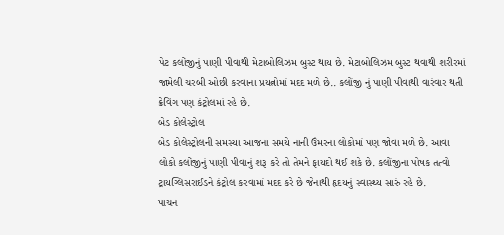પેટ કલોંજીનું પાણી પીવાથી મેટાબોલિઝમ બુસ્ટ થાય છે. મેટાબોલિઝમ બુસ્ટ થવાથી શરીરમાં જામેલી ચરબી ઓછી કરવાના પ્રયત્નોમાં મદદ મળે છે.. કલોંજી નું પાણી પીવાથી વારંવાર થતી ક્રેવિંગ પણ કંટ્રોલમાં રહે છે.
બેડ કોલેસ્ટ્રોલ
બેડ કોલેસ્ટ્રોલની સમસ્યા આજના સમયે નાની ઉંમરના લોકોમાં પણ જોવા મળે છે. આવા લોકો કલોંજીનું પાણી પીવાનું શરૂ કરે તો તેમને ફાયદો થઈ શકે છે. કલોંજીના પોષક તત્વો ટ્રાયગ્લિસરાઈડને કંટ્રોલ કરવામાં મદદ કરે છે જેનાથી હૃદયનું સ્વાસ્થ્ય સારું રહે છે.
પાચન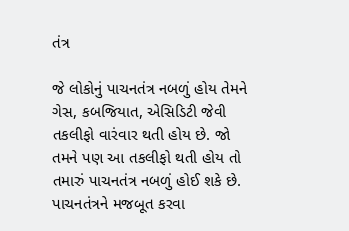તંત્ર

જે લોકોનું પાચનતંત્ર નબળું હોય તેમને ગેસ, કબજિયાત, એસિડિટી જેવી તકલીફો વારંવાર થતી હોય છે. જો તમને પણ આ તકલીફો થતી હોય તો તમારું પાચનતંત્ર નબળું હોઈ શકે છે. પાચનતંત્રને મજબૂત કરવા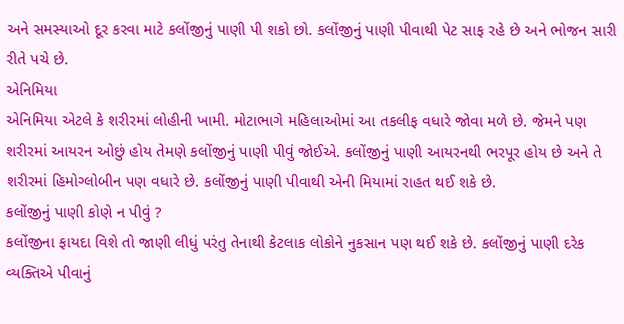અને સમસ્યાઓ દૂર કરવા માટે કલોંજીનું પાણી પી શકો છો. કલોંજીનું પાણી પીવાથી પેટ સાફ રહે છે અને ભોજન સારી રીતે પચે છે.
એનિમિયા
એનિમિયા એટલે કે શરીરમાં લોહીની ખામી. મોટાભાગે મહિલાઓમાં આ તકલીફ વધારે જોવા મળે છે. જેમને પણ શરીરમાં આયરન ઓછું હોય તેમણે કલોંજીનું પાણી પીવું જોઈએ. કલોંજીનું પાણી આયરનથી ભરપૂર હોય છે અને તે શરીરમાં હિમોગ્લોબીન પણ વધારે છે. કલોંજીનું પાણી પીવાથી એની મિયામાં રાહત થઈ શકે છે.
કલોંજીનું પાણી કોણે ન પીવું ?
કલોંજીના ફાયદા વિશે તો જાણી લીધું પરંતુ તેનાથી કેટલાક લોકોને નુકસાન પણ થઈ શકે છે. કલોંજીનું પાણી દરેક વ્યક્તિએ પીવાનું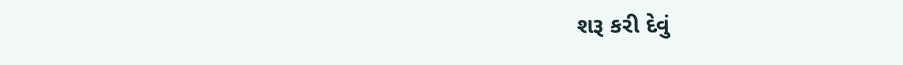શરૂ કરી દેવું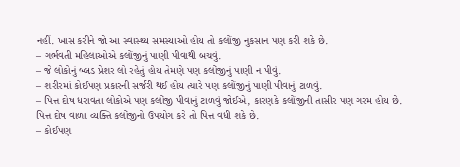નહીં. ખાસ કરીને જો આ સ્વાસ્થ્ય સમસ્યાઓ હોય તો કલોંજી નુકસાન પણ કરી શકે છે.
– ગર્ભવતી મહિલાઓએ કલોંજીનું પાણી પીવાથી બચવું.
– જે લોકોનું બ્લડ પ્રેશર લો રહેતું હોય તેમણે પણ કલોંજીનું પાણી ન પીવું.
– શરીરમાં કોઈપણ પ્રકારની સર્જરી થઈ હોય ત્યારે પણ કલોંજીનું પાણી પીવાનું ટાળવું.
– પિત્ત દોષ ધરાવતા લોકોએ પણ કલોંજી પીવાનું ટાળવું જોઈએ, કારણકે કલોંજીની તાસીર પણ ગરમ હોય છે. પિત્ત દોષ વાળા વ્યક્તિ કલોંજીનો ઉપયોગ કરે તો પિત્ત વધી શકે છે.
– કોઈપણ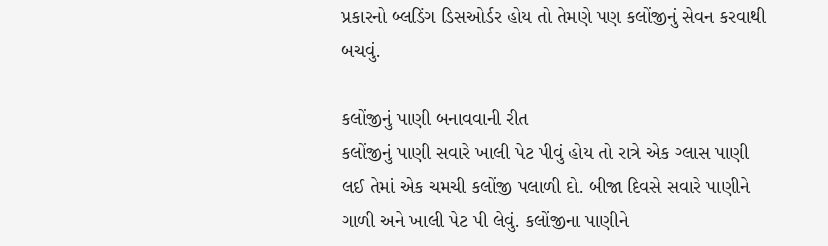પ્રકારનો બ્લડિંગ ડિસઓર્ડર હોય તો તેમણે પણ કલોંજીનું સેવન કરવાથી બચવું.

કલોંજીનું પાણી બનાવવાની રીત
કલોંજીનું પાણી સવારે ખાલી પેટ પીવું હોય તો રાત્રે એક ગ્લાસ પાણી લઈ તેમાં એક ચમચી કલોંજી પલાળી દો. બીજા દિવસે સવારે પાણીને ગાળી અને ખાલી પેટ પી લેવું. કલોંજીના પાણીને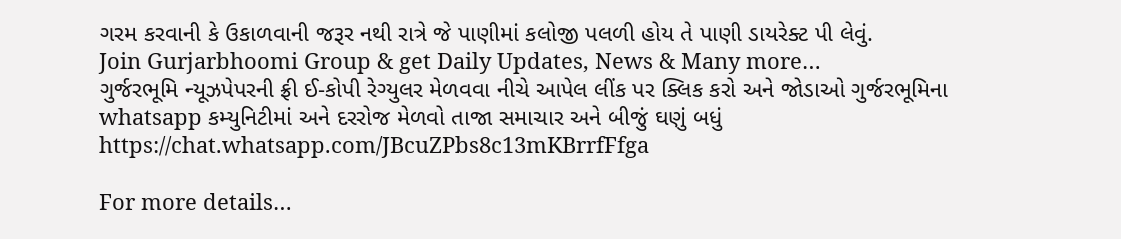ગરમ કરવાની કે ઉકાળવાની જરૂર નથી રાત્રે જે પાણીમાં કલોજી પલળી હોય તે પાણી ડાયરેક્ટ પી લેવું.
Join Gurjarbhoomi Group & get Daily Updates, News & Many more…
ગુર્જરભૂમિ ન્યૂઝપેપરની ફ્રી ઈ-કોપી રેગ્યુલર મેળવવા નીચે આપેલ લીંક પર ક્લિક કરો અને જોડાઓ ગુર્જરભૂમિના whatsapp કમ્યુનિટીમાં અને દરરોજ મેળવો તાજા સમાચાર અને બીજું ઘણું બધું https://chat.whatsapp.com/JBcuZPbs8c13mKBrrfFfga

For more details…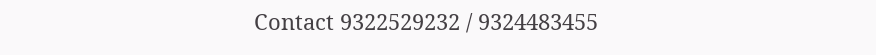Contact 9322529232 / 9324483455